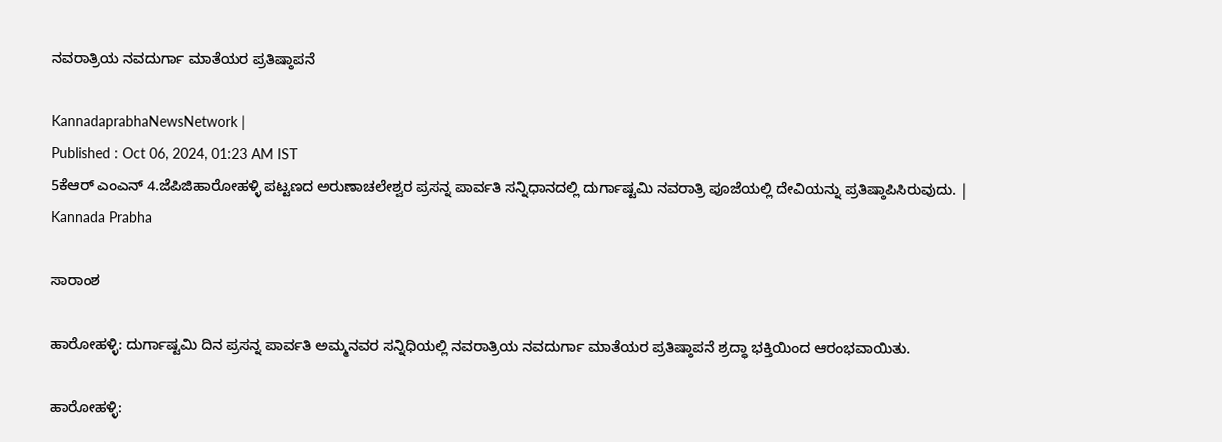ನವರಾತ್ರಿಯ ನವದುರ್ಗಾ ಮಾತೆಯರ ಪ್ರತಿಷ್ಠಾಪನೆ

KannadaprabhaNewsNetwork |
Published : Oct 06, 2024, 01:23 AM IST
5ಕೆಆರ್ ಎಂಎನ್ 4.ಜೆಪಿಜಿಹಾರೋಹಳ್ಳಿ ಪಟ್ಟಣದ ಅರುಣಾಚಲೇಶ್ವರ ಪ್ರಸನ್ನ ಪಾರ್ವತಿ ಸನ್ನಿಧಾನದಲ್ಲಿ ದುರ್ಗಾಷ್ಟಮಿ ನವರಾತ್ರಿ ಪೂಜೆಯಲ್ಲಿ ದೇವಿಯನ್ನು ಪ್ರತಿಷ್ಠಾಪಿಸಿರುವುದು. | Kannada Prabha

ಸಾರಾಂಶ

ಹಾರೋಹಳ್ಳಿ: ದುರ್ಗಾಷ್ಟಮಿ ದಿನ ಪ್ರಸನ್ನ ಪಾರ್ವತಿ ಅಮ್ಮನವರ ಸನ್ನಿಧಿಯಲ್ಲಿ ನವರಾತ್ರಿಯ ನವದುರ್ಗಾ ಮಾತೆಯರ ಪ್ರತಿಷ್ಠಾಪನೆ ಶ್ರದ್ಧಾ ಭಕ್ತಿಯಿಂದ ಆರಂಭವಾಯಿತು.

ಹಾರೋಹಳ್ಳಿ: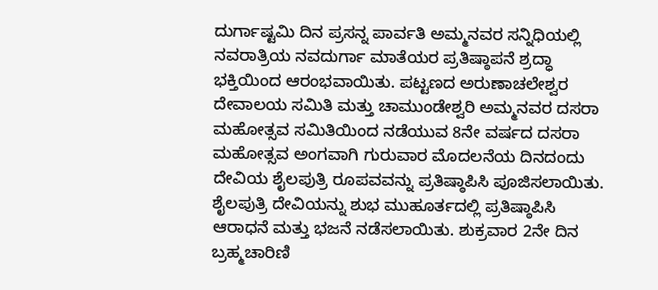ದುರ್ಗಾಷ್ಟಮಿ ದಿನ ಪ್ರಸನ್ನ ಪಾರ್ವತಿ ಅಮ್ಮನವರ ಸನ್ನಿಧಿಯಲ್ಲಿ ನವರಾತ್ರಿಯ ನವದುರ್ಗಾ ಮಾತೆಯರ ಪ್ರತಿಷ್ಠಾಪನೆ ಶ್ರದ್ಧಾ ಭಕ್ತಿಯಿಂದ ಆರಂಭವಾಯಿತು. ಪಟ್ಟಣದ ಅರುಣಾಚಲೇಶ್ವರ ದೇವಾಲಯ ಸಮಿತಿ ಮತ್ತು ಚಾಮುಂಡೇಶ್ವರಿ ಅಮ್ಮನವರ ದಸರಾ ಮಹೋತ್ಸವ ಸಮಿತಿಯಿಂದ ನಡೆಯುವ 8ನೇ ವರ್ಷದ ದಸರಾ ಮಹೋತ್ಸವ ಅಂಗವಾಗಿ ಗುರುವಾರ ಮೊದಲನೆಯ ದಿನದಂದು ದೇವಿಯ ಶೈಲಪುತ್ರಿ ರೂಪವವನ್ನು ಪ್ರತಿಷ್ಠಾಪಿಸಿ ಪೂಜಿಸಲಾಯಿತು. ಶೈಲಪುತ್ರಿ ದೇವಿಯನ್ನು ಶುಭ ಮುಹೂರ್ತದಲ್ಲಿ ಪ್ರತಿಷ್ಠಾಪಿಸಿ ಆರಾಧನೆ ಮತ್ತು ಭಜನೆ ನಡೆಸಲಾಯಿತು. ಶುಕ್ರವಾರ 2ನೇ ದಿನ ಬ್ರಹ್ಮಚಾರಿಣಿ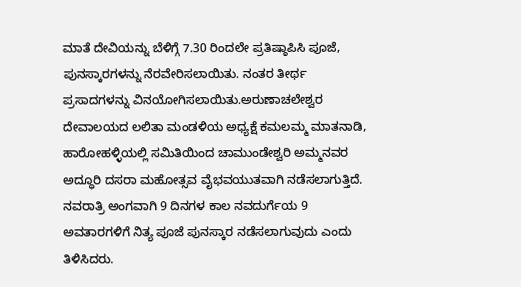ಮಾತೆ ದೇವಿಯನ್ನು ಬೆಳಿಗ್ಗೆ 7.30 ರಿಂದಲೇ ಪ್ರತಿಷ್ಠಾಪಿಸಿ ಪೂಜೆ, ಪುನಸ್ಕಾರಗಳನ್ನು ನೆರವೇರಿಸಲಾಯಿತು. ನಂತರ ತೀರ್ಥ ಪ್ರಸಾದಗಳನ್ನು ವಿನಯೋಗಿಸಲಾಯಿತು.ಅರುಣಾಚಲೇಶ್ವರ ದೇವಾಲಯದ ಲಲಿತಾ ಮಂಡಳಿಯ ಅಧ್ಯಕ್ಷೆ ಕಮಲಮ್ಮ ಮಾತನಾಡಿ, ಹಾರೋಹಳ್ಳಿಯಲ್ಲಿ ಸಮಿತಿಯಿಂದ ಚಾಮುಂಡೇಶ್ವರಿ ಅಮ್ಮನವರ ಅದ್ಧೂರಿ ದಸರಾ ಮಹೋತ್ಸವ ವೈಭವಯುತವಾಗಿ ನಡೆಸಲಾಗುತ್ತಿದೆ. ನವರಾತ್ರಿ ಅಂಗವಾಗಿ 9 ದಿನಗಳ ಕಾಲ ನವದುರ್ಗೆಯ 9 ಅವತಾರಗಳಿಗೆ ನಿತ್ಯ ಪೂಜೆ ಪುನಸ್ಕಾರ ನಡೆಸಲಾಗುವುದು ಎಂದು ತಿಳಿಸಿದರು.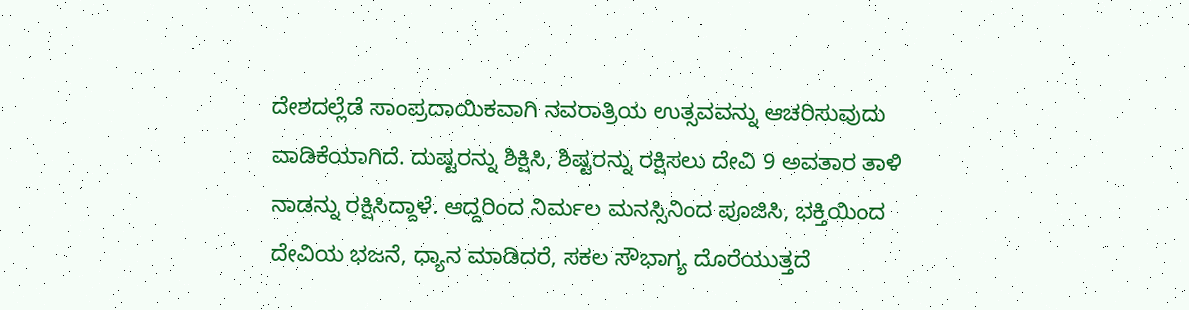ದೇಶದಲ್ಲೆಡೆ ಸಾಂಪ್ರದಾಯಿಕವಾಗಿ ನವರಾತ್ರಿಯ ಉತ್ಸವವನ್ನು ಆಚರಿಸುವುದು ವಾಡಿಕೆಯಾಗಿದೆ. ದುಷ್ಟರನ್ನು ಶಿಕ್ಷಿಸಿ, ಶಿಷ್ಟರನ್ನು ರಕ್ಷಿಸಲು ದೇವಿ 9 ಅವತಾರ ತಾಳಿ ನಾಡನ್ನು ರಕ್ಷಿಸಿದ್ದಾಳೆ. ಆದ್ದರಿಂದ ನಿರ್ಮಲ ಮನಸ್ಸಿನಿಂದ ಪೂಜಿಸಿ, ಭಕ್ತಿಯಿಂದ ದೇವಿಯ ಭಜನೆ, ಧ್ಯಾನ ಮಾಡಿದರೆ, ಸಕಲ ಸೌಭಾಗ್ಯ ದೊರೆಯುತ್ತದೆ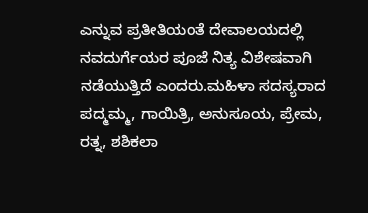ಎನ್ನುವ ಪ್ರತೀತಿಯಂತೆ ದೇವಾಲಯದಲ್ಲಿ ನವದುರ್ಗೆಯರ ಪೂಜೆ ನಿತ್ಯ ವಿಶೇಷವಾಗಿ ನಡೆಯುತ್ತಿದೆ ಎಂದರು.ಮಹಿಳಾ ಸದಸ್ಯರಾದ ಪದ್ಮಮ್ಮ, ಗಾಯಿತ್ರಿ, ಅನುಸೂಯ, ಪ್ರೇಮ, ರತ್ನ, ಶಶಿಕಲಾ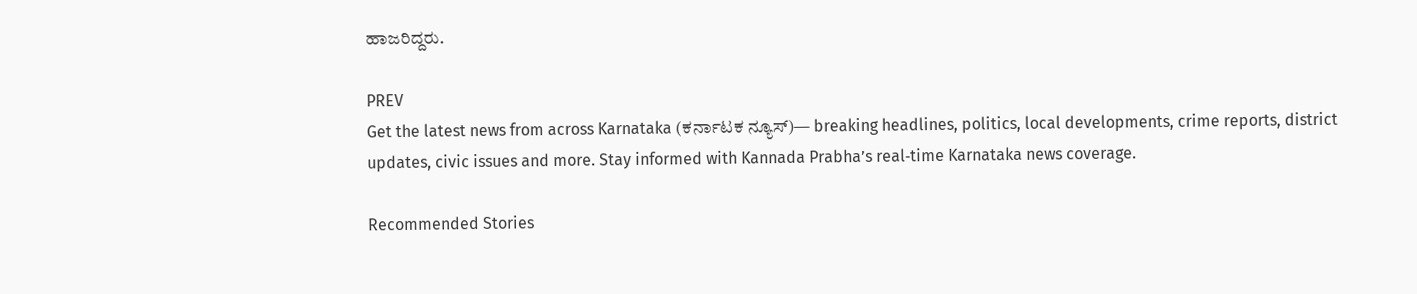ಹಾಜರಿದ್ದರು.

PREV
Get the latest news from across Karnataka (ಕರ್ನಾಟಕ ನ್ಯೂಸ್)— breaking headlines, politics, local developments, crime reports, district updates, civic issues and more. Stay informed with Kannada Prabha’s real‑time Karnataka news coverage.

Recommended Stories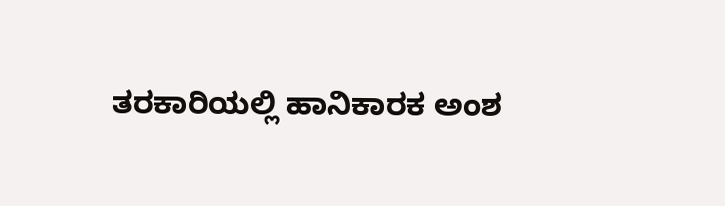ತರಕಾರಿಯಲ್ಲಿ ಹಾನಿಕಾರಕ ಅಂಶ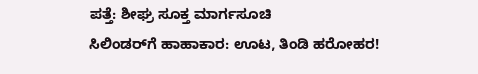ಪತ್ತೆ: ಶೀಘ್ರ ಸೂಕ್ತ ಮಾರ್ಗಸೂಚಿ
ಸಿಲಿಂಡರ್‌ಗೆ ಹಾಹಾಕಾರ: ಊಟ, ತಿಂಡಿ ಹರೋಹರ!